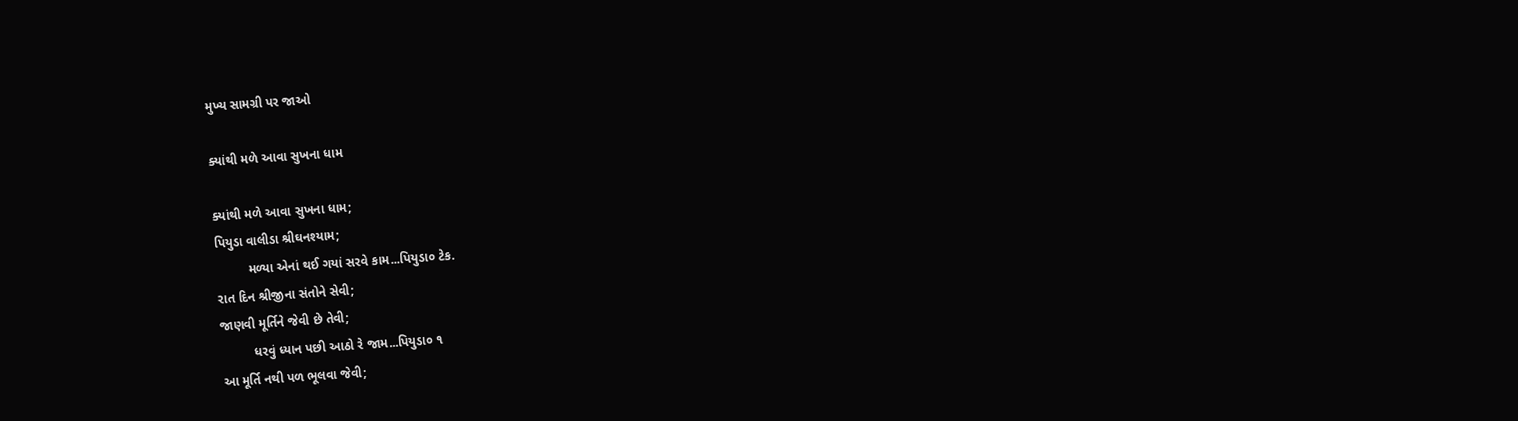મુખ્ય સામગ્રી પર જાઓ

ક્યાંથી મળે આવા સુખના ધામ

ક્યાંથી મળે આવા સુખના ધામ;
પિયુડા વાલીડા શ્રીઘનશ્યામ;
         મળ્યા એનાં થઈ ગયાં સરવે કામ...પિયુડા૦ ટેક.
રાત દિન શ્રીજીના સંતોને સેવી;
જાણવી મૂર્તિને જેવી છે તેવી;
         ધરવું ધ્યાન પછી આઠો રે જામ...પિયુડા૦ ૧
આ મૂર્તિ નથી પળ ભૂલવા જેવી;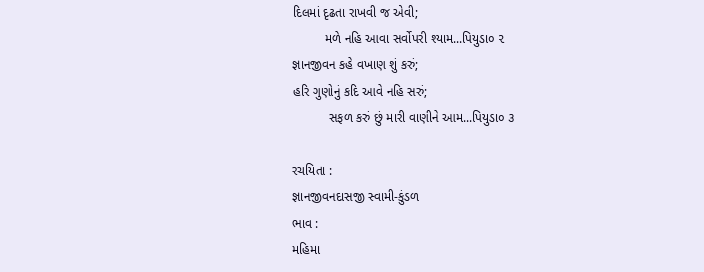દિલમાં દૃઢતા રાખવી જ એવી;
         મળે નહિ આવા સર્વોપરી શ્યામ...પિયુડા૦ ૨
જ્ઞાનજીવન કહે વખાણ શું કરું;
હરિ ગુણોનું કદિ આવે નહિ સરું;
          સફળ કરું છું મારી વાણીને આમ...પિયુડા૦ ૩

રચયિતા :
જ્ઞાનજીવનદાસજી સ્વામી-કુંડળ
ભાવ :
મહિમા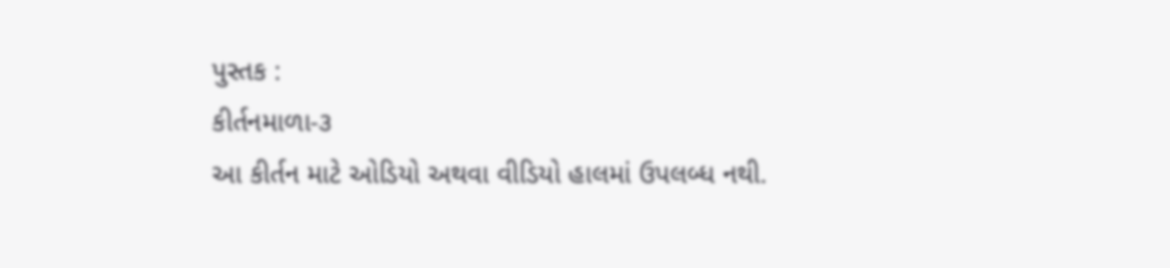પુસ્તક :
કીર્તનમાળા-૩
આ કીર્તન માટે ઓડિયો અથવા વીડિયો હાલમાં ઉપલબ્ધ નથી.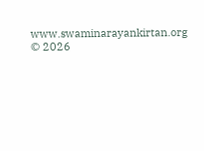www.swaminarayankirtan.org © 2026